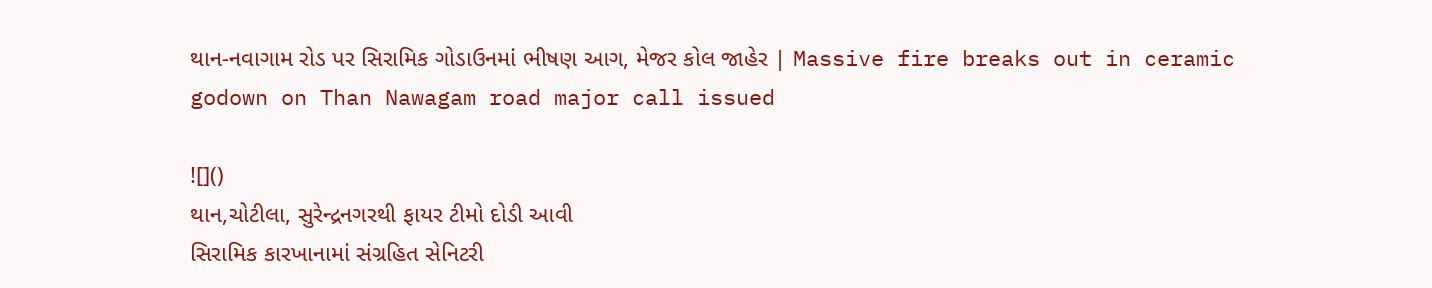થાન-નવાગામ રોડ પર સિરામિક ગોડાઉનમાં ભીષણ આગ, મેજર કોલ જાહેર | Massive fire breaks out in ceramic godown on Than Nawagam road major call issued

![]()
થાન,ચોટીલા, સુરેન્દ્રનગરથી ફાયર ટીમો દોડી આવી
સિરામિક કારખાનામાં સંગ્રહિત સેનિટરી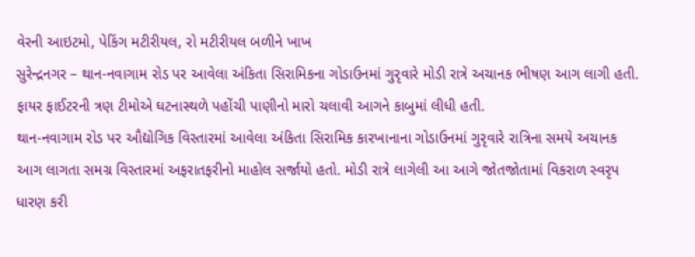વેરની આઇટમો, પેકિંગ મટીરીયલ, રો મટીરીયલ બળીને ખાખ
સુરેન્દ્રનગર – થાન-નવાગામ રોડ પર આવેલા અંકિતા સિરામિકના ગોડાઉનમાં ગુરૃવારે મોડી રાત્રે અચાનક ભીષણ આગ લાગી હતી. ફાયર ફાઈટરની ત્રણ ટીમોએ ઘટનાસ્થળે પહોંચી પાણીનો મારો ચલાવી આગને કાબુમાં લીધી હતી.
થાન-નવાગામ રોડ પર ઔદ્યોગિક વિસ્તારમાં આવેલા અંકિતા સિરામિક કારખાનાના ગોડાઉનમાં ગુરૃવારે રાત્રિના સમયે અચાનક આગ લાગતા સમગ્ર વિસ્તારમાં અફરાતફરીનો માહોલ સર્જાયો હતો. મોડી રાત્રે લાગેલી આ આગે જોતજોતામાં વિકરાળ સ્વરૃપ ધારણ કરી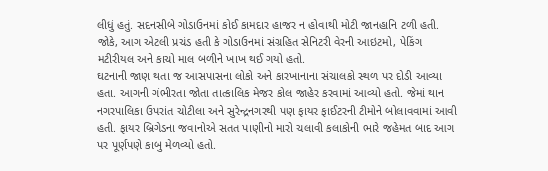લીધું હતું. સદનસીબે ગોડાઉનમાં કોઈ કામદાર હાજર ન હોવાથી મોટી જાનહાનિ ટળી હતી. જોકે, આગ એટલી પ્રચંડ હતી કે ગોડાઉનમાં સંગ્રહિત સેનિટરી વેરની આઇટમો, પેકિંગ મટીરીયલ અને કાચો માલ બળીને ખાખ થઈ ગયો હતો.
ઘટનાની જાણ થતા જ આસપાસના લોકો અને કારખાનાના સંચાલકો સ્થળ પર દોડી આવ્યા હતા. આગની ગંભીરતા જોતા તાત્કાલિક મેજર કોલ જાહેર કરવામાં આવ્યો હતો. જેમાં થાન નગરપાલિકા ઉપરાંત ચોટીલા અને સુરેન્દ્રનગરથી પણ ફાયર ફાઈટરની ટીમોને બોલાવવામાં આવી હતી. ફાયર બ્રિગેડના જવાનોએ સતત પાણીનો મારો ચલાવી કલાકોની ભારે જહેમત બાદ આગ પર પૂર્ણપણે કાબુ મેળવ્યો હતો.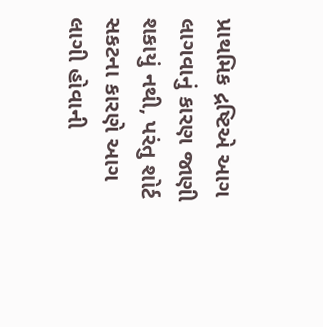પ્રાથમિક દ્રષ્ટિએ આગ લાગવાનું કારણ જાણી શકાયું નથી, પરંતુ શોર્ટ સકટના કારણે આગ લાગી હોવાની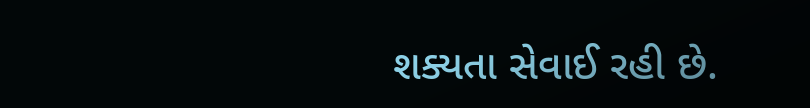શક્યતા સેવાઈ રહી છે.